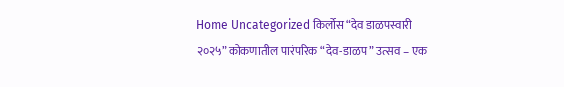Home Uncategorized किर्लोस “देव डाळपस्वारी २०२५” कोकणातील पारंपरिक “देव-डाळप” उत्सव – एक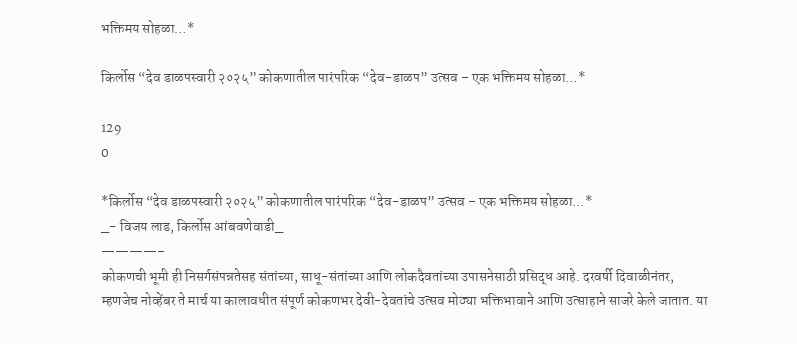भक्तिमय सोहळा…*

किर्लोस “देव डाळपस्वारी २०२५” कोकणातील पारंपरिक “देव-डाळप” उत्सव – एक भक्तिमय सोहळा…*

129
0

*किर्लोस “देव डाळपस्वारी २०२५” कोकणातील पारंपरिक “देव-डाळप” उत्सव – एक भक्तिमय सोहळा…*
_- विजय लाड, किर्लोस आंबवणेवाडी_
————–
कोकणची भूमी ही निसर्गसंपन्नतेसह संतांच्या, साधू-संतांच्या आणि लोकदैवतांच्या उपासनेसाठी प्रसिद्ध आहे. दरवर्षी दिवाळीनंतर, म्हणजेच नोव्हेंबर ते मार्च या कालावधीत संपूर्ण कोकणभर देवी-देवतांचे उत्सव मोठ्या भक्तिभावाने आणि उत्साहाने साजरे केले जातात. या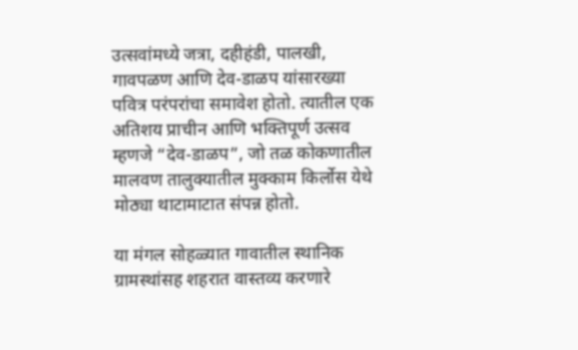उत्सवांमध्ये जत्रा, दहीहंडी, पालखी, गावपळण आणि देव-डाळप यांसारख्या पवित्र परंपरांचा समावेश होतो. त्यातील एक अतिशय प्राचीन आणि भक्तिपूर्ण उत्सव म्हणजे “देव-डाळप”, जो तळ कोकणातील मालवण तालुक्यातील मुक्काम किर्लोस येथे मोठ्या थाटामाटात संपन्न होतो.

या मंगल सोहळ्यात गावातील स्थानिक ग्रामस्थांसह शहरात वास्तव्य करणारे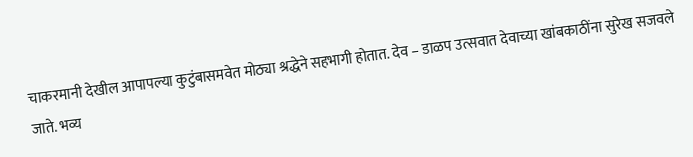चाकरमानी देखील आपापल्या कुटुंबासमवेत मोठ्या श्रद्धेने सहभागी होतात. देव – डाळप उत्सवात देवाच्या खांबकाठींना सुरेख सजवले जाते. भव्य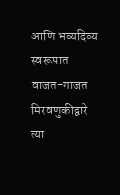आणि भव्यदिव्य स्वरूपात वाजत-गाजत मिरवणुकीद्वारे त्या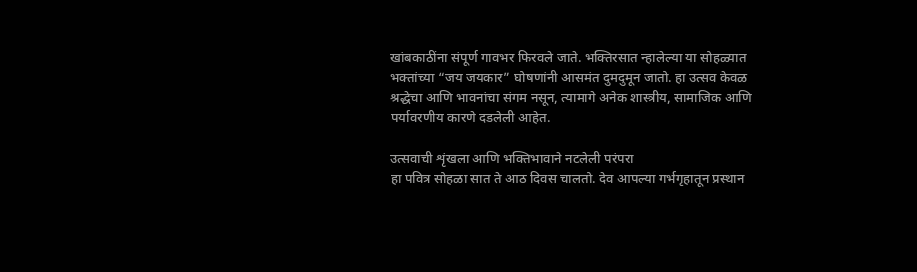खांबकाठींना संपूर्ण गावभर फिरवले जाते. भक्तिरसात न्हालेल्या या सोहळ्यात भक्तांच्या “जय जयकार” घोषणांनी आसमंत दुमदुमून जातो. हा उत्सव केवळ श्रद्धेचा आणि भावनांचा संगम नसून, त्यामागे अनेक शास्त्रीय, सामाजिक आणि पर्यावरणीय कारणे दडलेली आहेत.

उत्सवाची शृंखला आणि भक्तिभावाने नटलेली परंपरा
हा पवित्र सोहळा सात ते आठ दिवस चालतो. देव आपल्या गर्भगृहातून प्रस्थान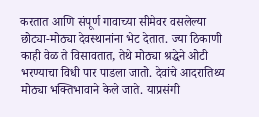करतात आणि संपूर्ण गावाच्या सीमेवर वसलेल्या छोट्या-मोठ्या देवस्थानांना भेट देतात. ज्या ठिकाणी काही वेळ ते विसावतात, तेथे मोठ्या श्रद्धेने ओटी भरण्याचा विधी पार पाडला जातो. देवांचे आदरातिथ्य मोठ्या भक्तिभावाने केले जाते. याप्रसंगी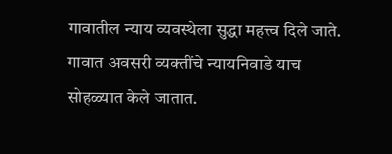गावातील न्याय व्यवस्थेला सुद्धा महत्त्व दिले जाते. गावात अवसरी व्यक्तींचे न्यायनिवाडे याच सोहळ्यात केले जातात.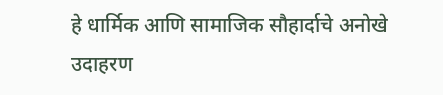हे धार्मिक आणि सामाजिक सौहार्दाचे अनोखे उदाहरण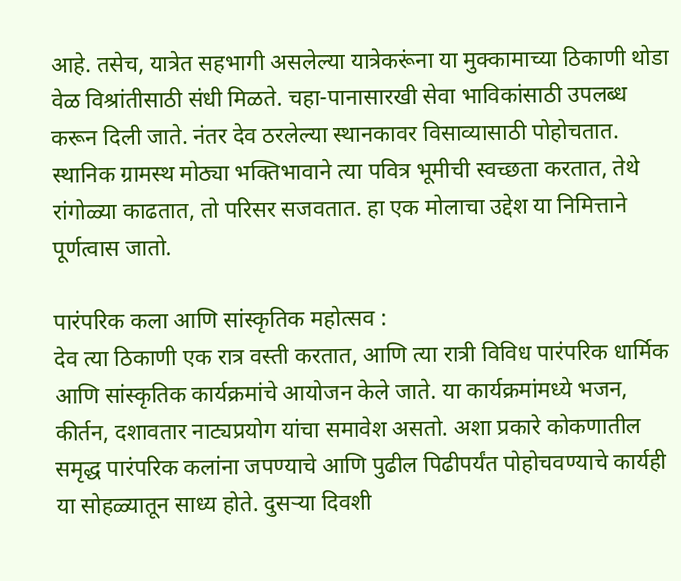आहे. तसेच, यात्रेत सहभागी असलेल्या यात्रेकरूंना या मुक्कामाच्या ठिकाणी थोडा वेळ विश्रांतीसाठी संधी मिळते. चहा-पानासारखी सेवा भाविकांसाठी उपलब्ध करून दिली जाते. नंतर देव ठरलेल्या स्थानकावर विसाव्यासाठी पोहोचतात. स्थानिक ग्रामस्थ मोठ्या भक्तिभावाने त्या पवित्र भूमीची स्वच्छता करतात, तेथे रांगोळ्या काढतात, तो परिसर सजवतात. हा एक मोलाचा उद्देश या निमित्ताने पूर्णत्वास जातो.

पारंपरिक कला आणि सांस्कृतिक महोत्सव :
देव त्या ठिकाणी एक रात्र वस्ती करतात, आणि त्या रात्री विविध पारंपरिक धार्मिक आणि सांस्कृतिक कार्यक्रमांचे आयोजन केले जाते. या कार्यक्रमांमध्ये भजन, कीर्तन, दशावतार नाट्यप्रयोग यांचा समावेश असतो. अशा प्रकारे कोकणातील समृद्ध पारंपरिक कलांना जपण्याचे आणि पुढील पिढीपर्यंत पोहोचवण्याचे कार्यही या सोहळ्यातून साध्य होते. दुसऱ्या दिवशी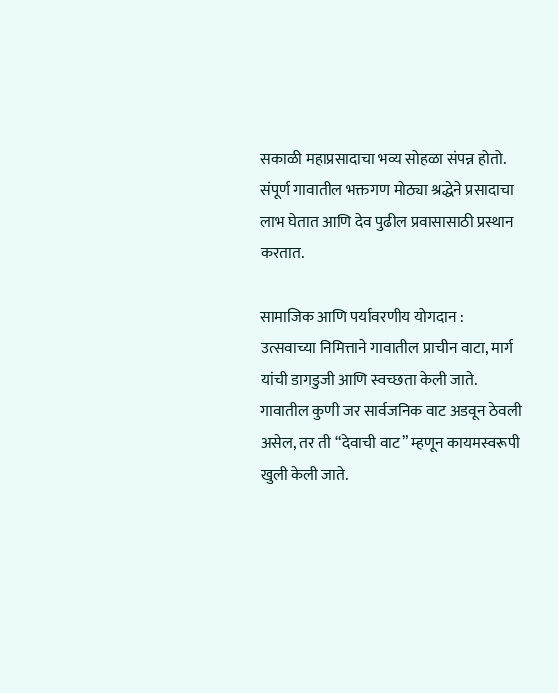सकाळी महाप्रसादाचा भव्य सोहळा संपन्न होतो. संपूर्ण गावातील भक्तगण मोठ्या श्रद्धेने प्रसादाचा लाभ घेतात आणि देव पुढील प्रवासासाठी प्रस्थान करतात.

सामाजिक आणि पर्यावरणीय योगदान :
उत्सवाच्या निमित्ताने गावातील प्राचीन वाटा, मार्ग यांची डागडुजी आणि स्वच्छता केली जाते. गावातील कुणी जर सार्वजनिक वाट अडवून ठेवली असेल, तर ती “देवाची वाट” म्हणून कायमस्वरूपी खुली केली जाते.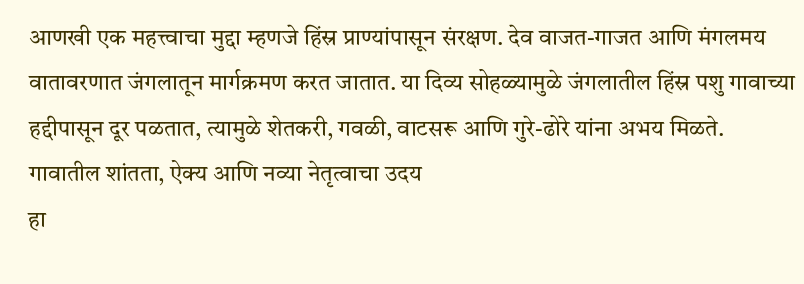आणखी एक महत्त्वाचा मुद्दा म्हणजे हिंस्र प्राण्यांपासून संरक्षण. देव वाजत-गाजत आणि मंगलमय वातावरणात जंगलातून मार्गक्रमण करत जातात. या दिव्य सोहळ्यामुळे जंगलातील हिंस्र पशु गावाच्या हद्दीपासून दूर पळतात, त्यामुळे शेतकरी, गवळी, वाटसरू आणि गुरे-ढोरे यांना अभय मिळते.
गावातील शांतता, ऐक्य आणि नव्या नेतृत्वाचा उदय
हा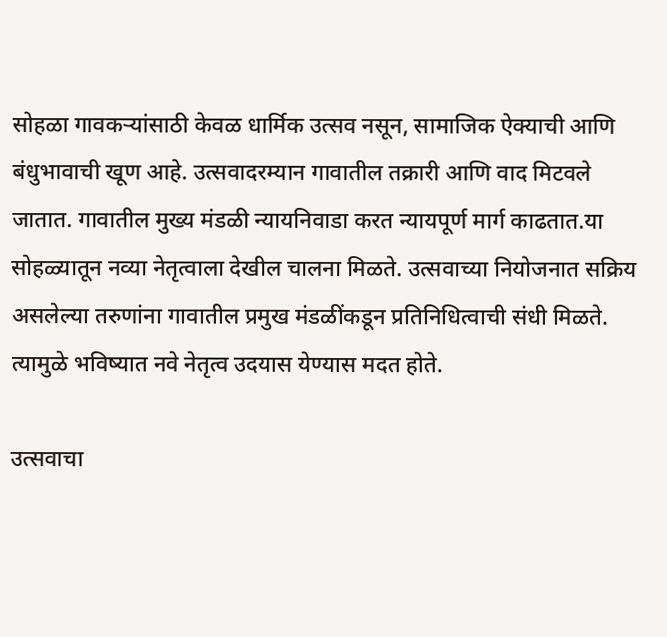सोहळा गावकऱ्यांसाठी केवळ धार्मिक उत्सव नसून, सामाजिक ऐक्याची आणि बंधुभावाची खूण आहे. उत्सवादरम्यान गावातील तक्रारी आणि वाद मिटवले जातात. गावातील मुख्य मंडळी न्यायनिवाडा करत न्यायपूर्ण मार्ग काढतात.या सोहळ्यातून नव्या नेतृत्वाला देखील चालना मिळते. उत्सवाच्या नियोजनात सक्रिय असलेल्या तरुणांना गावातील प्रमुख मंडळींकडून प्रतिनिधित्वाची संधी मिळते. त्यामुळे भविष्यात नवे नेतृत्व उदयास येण्यास मदत होते.

उत्सवाचा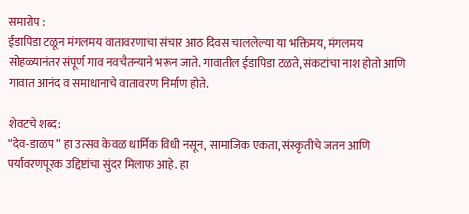समारोप :
ईडापिडा टळून मंगलमय वातावरणाचा संचार आठ दिवस चाललेल्या या भक्तिमय, मंगलमय सोहळ्यानंतर संपूर्ण गाव नवचैतन्याने भरून जाते. गावातील ईडापिडा टळते, संकटांचा नाश होतो आणि गावात आनंद व समाधानाचे वातावरण निर्माण होते.

शेवटचे शब्द:
“देव-डाळप” हा उत्सव केवळ धार्मिक विधी नसून, सामाजिक एकता, संस्कृतीचे जतन आणि पर्यावरणपूरक उद्दिष्टांचा सुंदर मिलाफ आहे. हा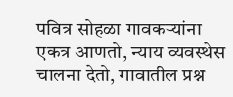पवित्र सोहळा गावकऱ्यांना एकत्र आणतो, न्याय व्यवस्थेस चालना देतो, गावातील प्रश्न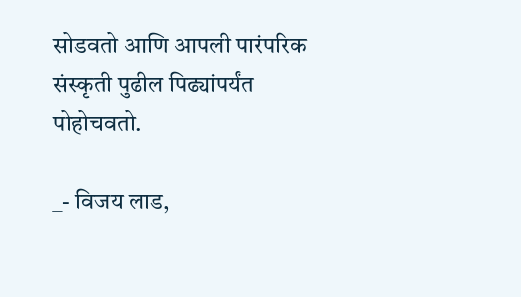सोडवतो आणि आपली पारंपरिक संस्कृती पुढील पिढ्यांपर्यंत पोहोचवतो.

_- विजय लाड,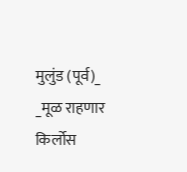मुलुंड (पूर्व)_
_मूळ राहणार किर्लोस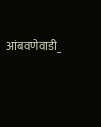आंबवणेवाडी_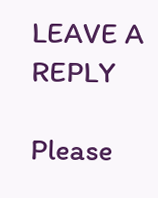LEAVE A REPLY

Please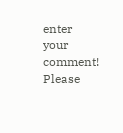enter your comment!
Please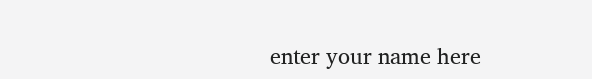enter your name here